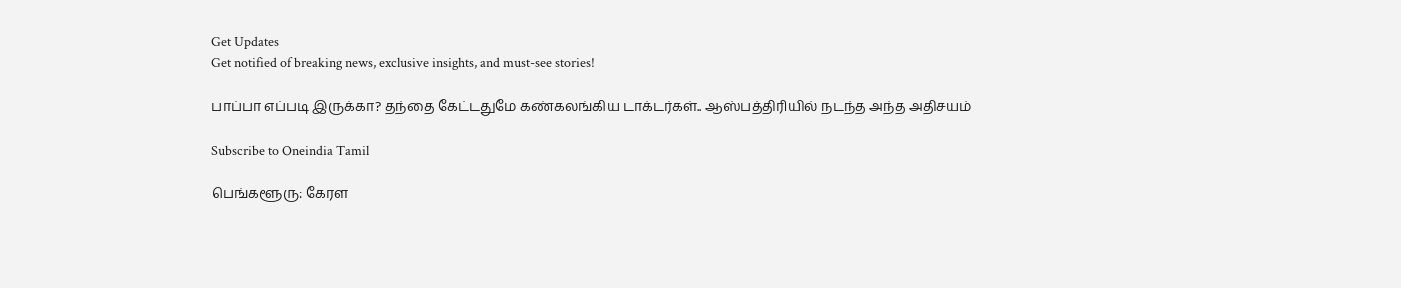Get Updates
Get notified of breaking news, exclusive insights, and must-see stories!

பாப்பா எப்படி இருக்கா? தந்தை கேட்டதுமே கண்கலங்கிய டாக்டர்கள்.. ஆஸ்பத்திரியில் நடந்த அந்த அதிசயம்

Subscribe to Oneindia Tamil

பெங்களூரு: கேரள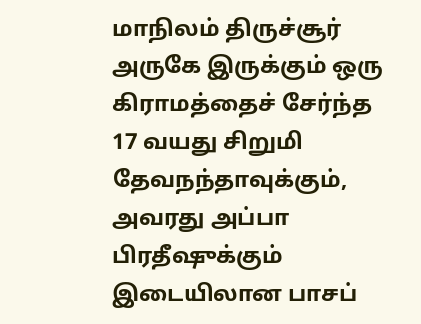மாநிலம் திருச்சூர் அருகே இருக்கும் ஒரு கிராமத்தைச் சேர்ந்த 17 வயது சிறுமி தேவநந்தாவுக்கும், அவரது அப்பா பிரதீஷுக்கும் இடையிலான பாசப்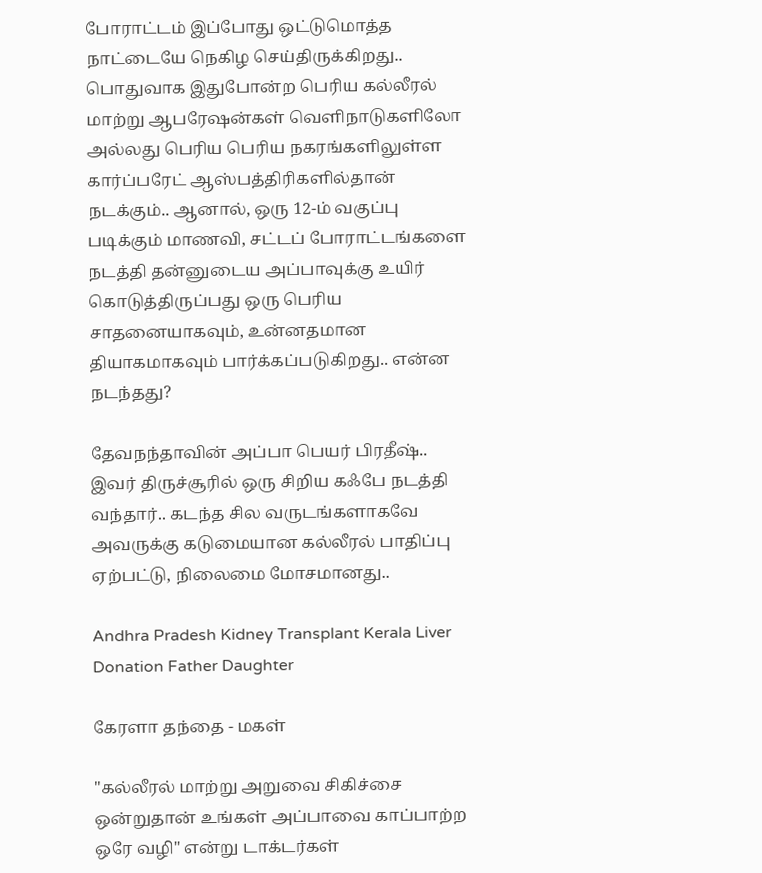போராட்டம் இப்போது ஒட்டுமொத்த நாட்டையே நெகிழ செய்திருக்கிறது.. பொதுவாக இதுபோன்ற பெரிய கல்லீரல் மாற்று ஆபரேஷன்கள் வெளிநாடுகளிலோ அல்லது பெரிய பெரிய நகரங்களிலுள்ள கார்ப்பரேட் ஆஸ்பத்திரிகளில்தான் நடக்கும்.. ஆனால், ஒரு 12-ம் வகுப்பு படிக்கும் மாணவி, சட்டப் போராட்டங்களை நடத்தி தன்னுடைய அப்பாவுக்கு உயிர் கொடுத்திருப்பது ஒரு பெரிய சாதனையாகவும், உன்னதமான தியாகமாகவும் பார்க்கப்படுகிறது.. என்ன நடந்தது?

தேவநந்தாவின் அப்பா பெயர் பிரதீஷ்.. இவர் திருச்சூரில் ஒரு சிறிய கஃபே நடத்தி வந்தார்.. கடந்த சில வருடங்களாகவே அவருக்கு கடுமையான கல்லீரல் பாதிப்பு ஏற்பட்டு, நிலைமை மோசமானது..

Andhra Pradesh Kidney Transplant Kerala Liver Donation Father Daughter

கேரளா தந்தை - மகள்

"கல்லீரல் மாற்று அறுவை சிகிச்சை ஒன்றுதான் உங்கள் அப்பாவை காப்பாற்ற ஒரே வழி" என்று டாக்டர்கள்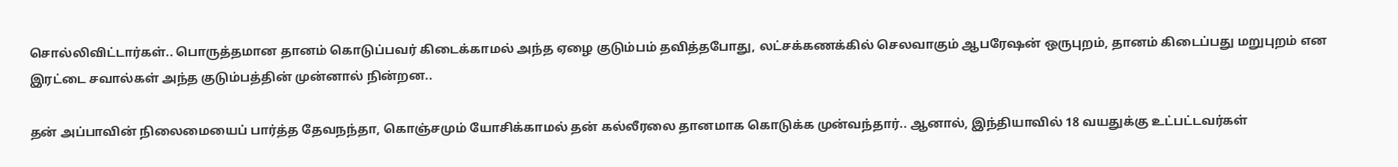சொல்லிவிட்டார்கள்.. பொருத்தமான தானம் கொடுப்பவர் கிடைக்காமல் அந்த ஏழை குடும்பம் தவித்தபோது, லட்சக்கணக்கில் செலவாகும் ஆபரேஷன் ஒருபுறம், தானம் கிடைப்பது மறுபுறம் என இரட்டை சவால்கள் அந்த குடும்பத்தின் முன்னால் நின்றன..

தன் அப்பாவின் நிலைமையைப் பார்த்த தேவநந்தா, கொஞ்சமும் யோசிக்காமல் தன் கல்லீரலை தானமாக கொடுக்க முன்வந்தார்.. ஆனால், இந்தியாவில் 18 வயதுக்கு உட்பட்டவர்கள்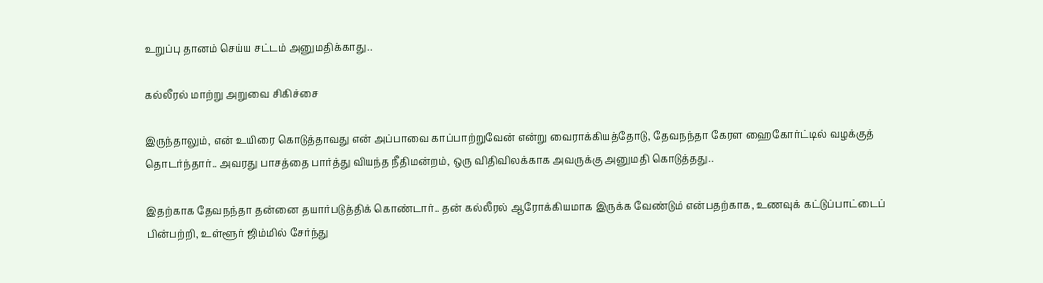உறுப்பு தானம் செய்ய சட்டம் அனுமதிக்காது..

கல்லீரல் மாற்று அறுவை சிகிச்சை

இருந்தாலும், என் உயிரை கொடுத்தாவது என் அப்பாவை காப்பாற்றுவேன் என்று வைராக்கியத்தோடு, தேவநந்தா கேரள ஹைகோர்ட்டில் வழக்குத் தொடர்ந்தார்.. அவரது பாசத்தை பார்த்து வியந்த நீதிமன்றம், ஒரு விதிவிலக்காக அவருக்கு அனுமதி கொடுத்தது..

இதற்காக தேவநந்தா தன்னை தயார்படுத்திக் கொண்டார்.. தன் கல்லீரல் ஆரோக்கியமாக இருக்க வேண்டும் என்பதற்காக, உணவுக் கட்டுப்பாட்டைப் பின்பற்றி, உள்ளூர் ஜிம்மில் சேர்ந்து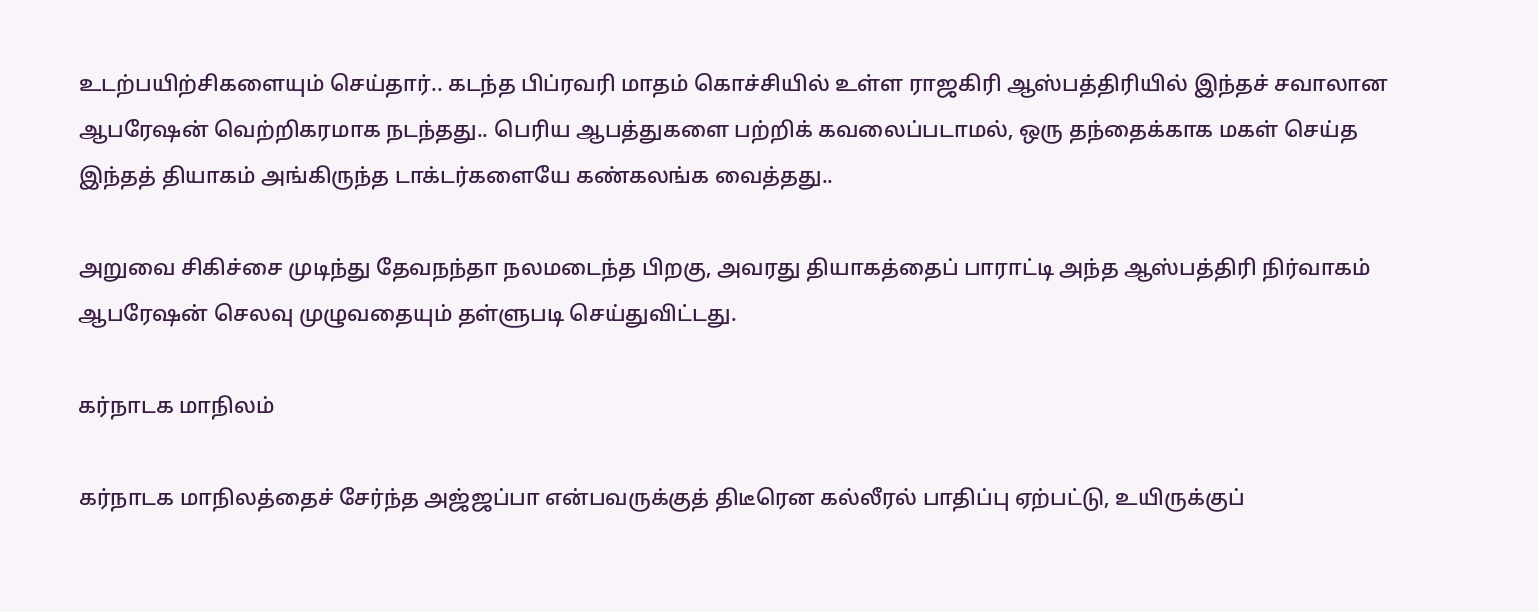உடற்பயிற்சிகளையும் செய்தார்.. கடந்த பிப்ரவரி மாதம் கொச்சியில் உள்ள ராஜகிரி ஆஸ்பத்திரியில் இந்தச் சவாலான ஆபரேஷன் வெற்றிகரமாக நடந்தது.. பெரிய ஆபத்துகளை பற்றிக் கவலைப்படாமல், ஒரு தந்தைக்காக மகள் செய்த இந்தத் தியாகம் அங்கிருந்த டாக்டர்களையே கண்கலங்க வைத்தது..

அறுவை சிகிச்சை முடிந்து தேவநந்தா நலமடைந்த பிறகு, அவரது தியாகத்தைப் பாராட்டி அந்த ஆஸ்பத்திரி நிர்வாகம் ஆபரேஷன் செலவு முழுவதையும் தள்ளுபடி செய்துவிட்டது.

கர்நாடக மாநிலம்

கர்நாடக மாநிலத்தைச் சேர்ந்த அஜ்ஜப்பா என்பவருக்குத் திடீரென கல்லீரல் பாதிப்பு ஏற்பட்டு, உயிருக்குப்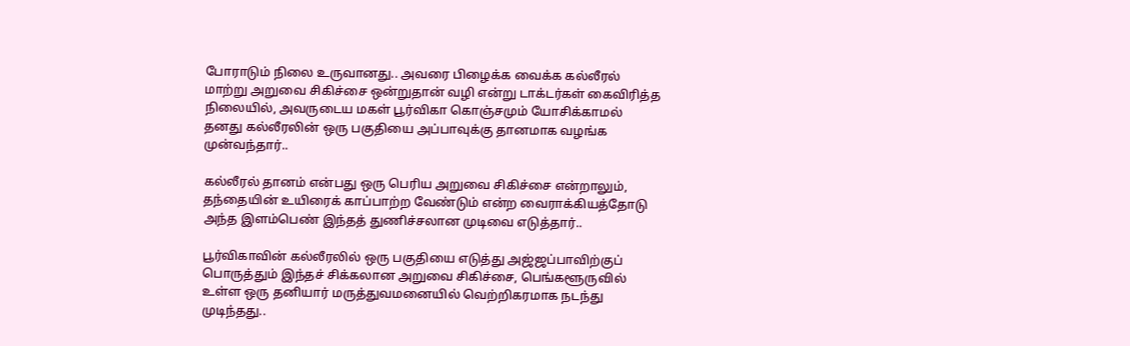போராடும் நிலை உருவானது.. அவரை பிழைக்க வைக்க கல்லீரல் மாற்று அறுவை சிகிச்சை ஒன்றுதான் வழி என்று டாக்டர்கள் கைவிரித்த நிலையில், அவருடைய மகள் பூர்விகா கொஞ்சமும் யோசிக்காமல் தனது கல்லீரலின் ஒரு பகுதியை அப்பாவுக்கு தானமாக வழங்க முன்வந்தார்..

கல்லீரல் தானம் என்பது ஒரு பெரிய அறுவை சிகிச்சை என்றாலும், தந்தையின் உயிரைக் காப்பாற்ற வேண்டும் என்ற வைராக்கியத்தோடு அந்த இளம்பெண் இந்தத் துணிச்சலான முடிவை எடுத்தார்..

பூர்விகாவின் கல்லீரலில் ஒரு பகுதியை எடுத்து அஜ்ஜப்பாவிற்குப் பொருத்தும் இந்தச் சிக்கலான அறுவை சிகிச்சை, பெங்களூருவில் உள்ள ஒரு தனியார் மருத்துவமனையில் வெற்றிகரமாக நடந்து முடிந்தது..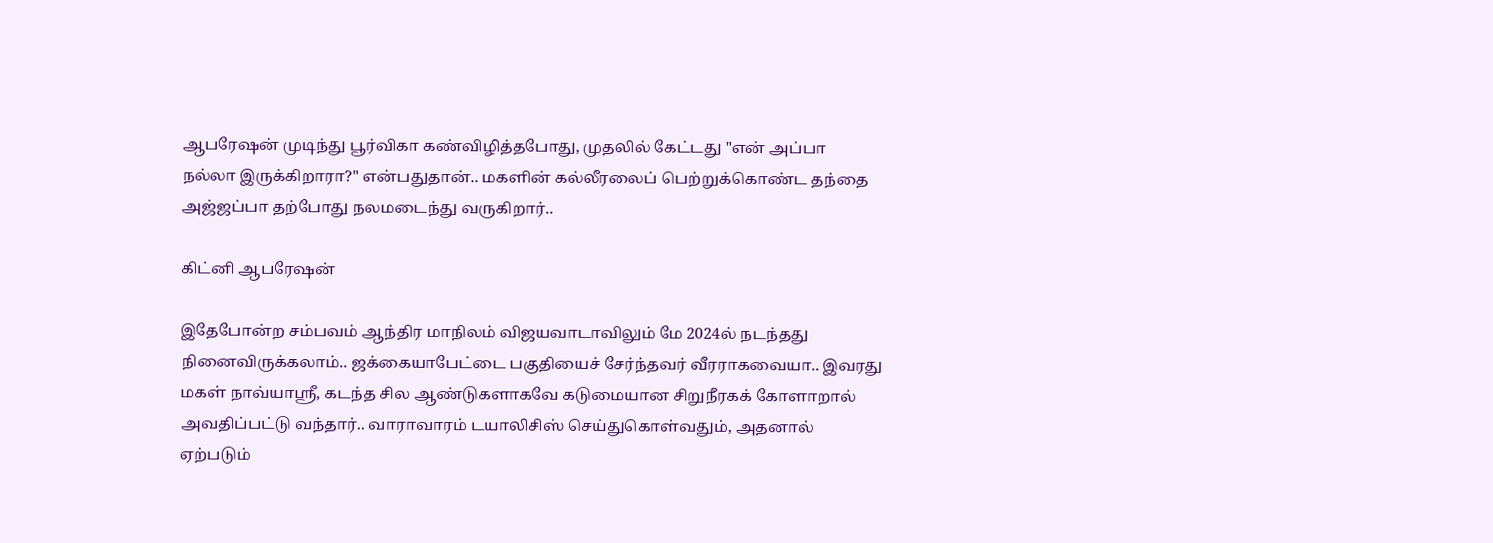ஆபரேஷன் முடிந்து பூர்விகா கண்விழித்தபோது, முதலில் கேட்டது "என் அப்பா நல்லா இருக்கிறாரா?" என்பதுதான்.. மகளின் கல்லீரலைப் பெற்றுக்கொண்ட தந்தை அஜ்ஜப்பா தற்போது நலமடைந்து வருகிறார்..

கிட்னி ஆபரேஷன்

இதேபோன்ற சம்பவம் ஆந்திர மாநிலம் விஜயவாடாவிலும் மே 2024ல் நடந்தது நினைவிருக்கலாம்.. ஜக்கையாபேட்டை பகுதியைச் சேர்ந்தவர் வீரராகவையா.. இவரது மகள் நாவ்யாஸ்ரீ, கடந்த சில ஆண்டுகளாகவே கடுமையான சிறுநீரகக் கோளாறால் அவதிப்பட்டு வந்தார்.. வாராவாரம் டயாலிசிஸ் செய்துகொள்வதும், அதனால் ஏற்படும்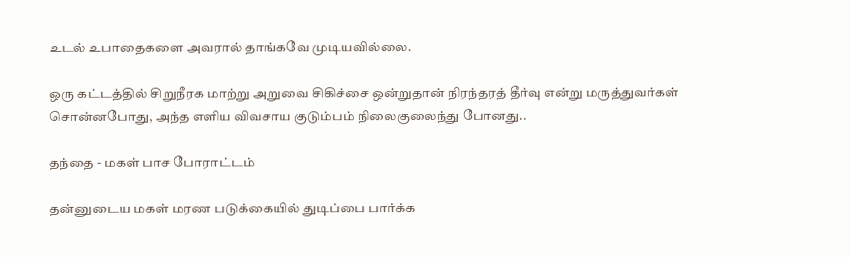உடல் உபாதைகளை அவரால் தாங்கவே முடியவில்லை.

ஒரு கட்டத்தில் சிறுநீரக மாற்று அறுவை சிகிச்சை ஒன்றுதான் நிரந்தரத் தீர்வு என்று மருத்துவர்கள் சொன்னபோது, அந்த எளிய விவசாய குடும்பம் நிலைகுலைந்து போனது..

தந்தை - மகள் பாச போராட்டம்

தன்னுடைய மகள் மரண படுக்கையில் துடிப்பை பார்க்க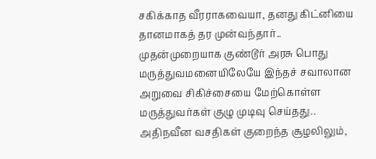சகிக்காத வீரராகவையா, தனது கிட்னியை தானமாகத் தர முன்வந்தார்.. முதன்முறையாக குண்டூர் அரசு பொது மருத்துவமனையிலேயே இந்தச் சவாலான அறுவை சிகிச்சையை மேற்கொள்ள மருத்துவர்கள் குழு முடிவு செய்தது.. அதிநவீன வசதிகள் குறைந்த சூழலிலும்,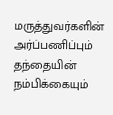மருத்துவர்களின் அர்ப்பணிப்பும் தந்தையின் நம்பிக்கையும்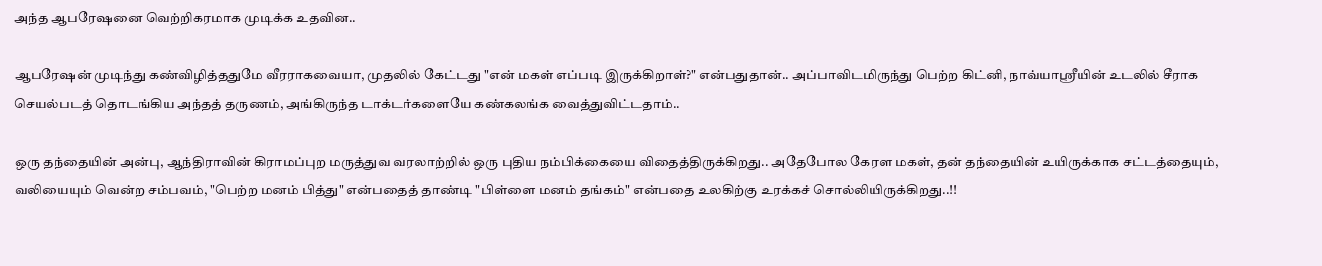அந்த ஆபரேஷனை வெற்றிகரமாக முடிக்க உதவின..

ஆபரேஷன் முடிந்து கண்விழித்ததுமே வீரராகவையா, முதலில் கேட்டது "என் மகள் எப்படி இருக்கிறாள்?" என்பதுதான்.. அப்பாவிடமிருந்து பெற்ற கிட்னி, நாவ்யாஸ்ரீயின் உடலில் சீராக செயல்படத் தொடங்கிய அந்தத் தருணம், அங்கிருந்த டாக்டர்களையே கண்கலங்க வைத்துவிட்டதாம்..

ஒரு தந்தையின் அன்பு, ஆந்திராவின் கிராமப்புற மருத்துவ வரலாற்றில் ஒரு புதிய நம்பிக்கையை விதைத்திருக்கிறது.. அதேபோல கேரள மகள், தன் தந்தையின் உயிருக்காக சட்டத்தையும், வலியையும் வென்ற சம்பவம், "பெற்ற மனம் பித்து" என்பதைத் தாண்டி "பிள்ளை மனம் தங்கம்" என்பதை உலகிற்கு உரக்கச் சொல்லியிருக்கிறது..!!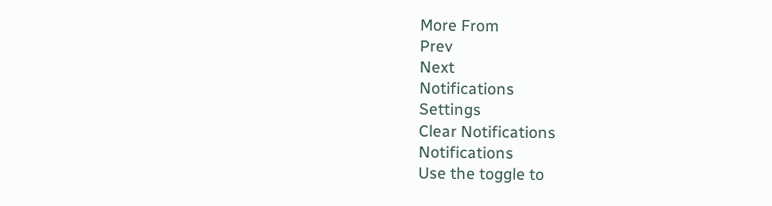More From
Prev
Next
Notifications
Settings
Clear Notifications
Notifications
Use the toggle to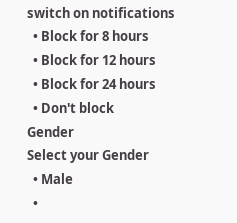switch on notifications
  • Block for 8 hours
  • Block for 12 hours
  • Block for 24 hours
  • Don't block
Gender
Select your Gender
  • Male
  •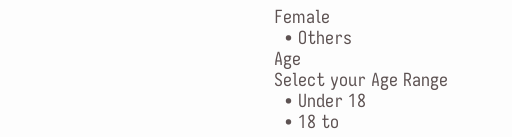Female
  • Others
Age
Select your Age Range
  • Under 18
  • 18 to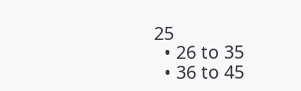25
  • 26 to 35
  • 36 to 45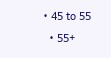• 45 to 55
  • 55+